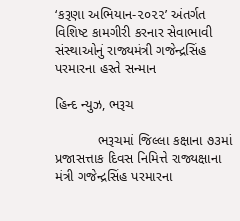‘કરૂણા અભિયાન-૨૦૨૨’ અંતર્ગત વિશિષ્ટ કામગીરી કરનાર સેવાભાવી સંસ્થાઓનું રાજ્યમંત્રી ગજેન્દ્રસિંહ પરમારના હસ્તે સન્માન

હિન્દ ન્યુઝ, ભરૂચ

           ભરૂચમાં જિલ્લા કક્ષાના ૭૩માં પ્રજાસત્તાક દિવસ નિમિત્તે રાજ્યક્ષાના મંત્રી ગજેન્દ્રસિંહ પરમારના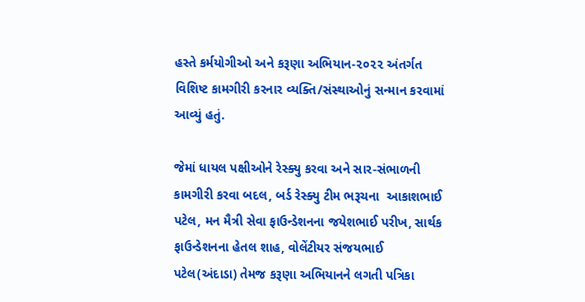હસ્તે કર્મયોગીઓ અને કરૂણા અભિયાન-૨૦૨૨ અંતર્ગત વિશિષ્ટ કામગીરી કરનાર વ્યક્તિ/સંસ્થાઓનું સન્માન કરવામાં આવ્યું હતું.

જેમાં ધાયલ પક્ષીઓને રેસ્ક્યુ કરવા અને સાર-સંભાળની કામગીરી કરવા બદલ, બર્ડ રેસ્ક્યુ ટીમ ભરૂચના  આકાશભાઈ પટેલ, મન મૈત્રી સેવા ફાઉન્ડેશનના જયેશભાઈ પરીખ, સાર્થક ફાઉન્ડેશનના હેતલ શાહ, વોલેંટીયર સંજયભાઈ પટેલ(અંદાડા) તેમજ કરૂણા અભિયાનને લગતી પત્રિકા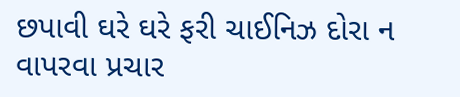છપાવી ઘરે ઘરે ફરી ચાઈનિઝ દોરા ન વાપરવા પ્રચાર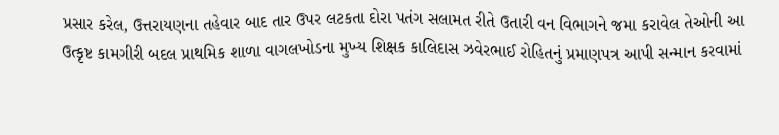પ્રસાર કરેલ, ઉત્તરાયણના તહેવાર બાદ તાર ઉપર લટકતા દોરા પતંગ સલામત રીતે ઉતારી વન વિભાગને જમા કરાવેલ તેઓની આ ઉત્કૃષ્ટ કામગીરી બદલ પ્રાથમિક શાળા વાગલખોડના મુખ્ય શિક્ષક કાલિદાસ ઝવેરભાઈ રોહિતનું પ્રમાણપત્ર આપી સન્માન કરવામાં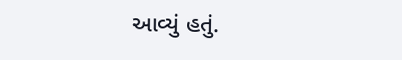આવ્યું હતું.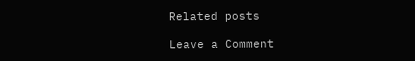Related posts

Leave a Comment